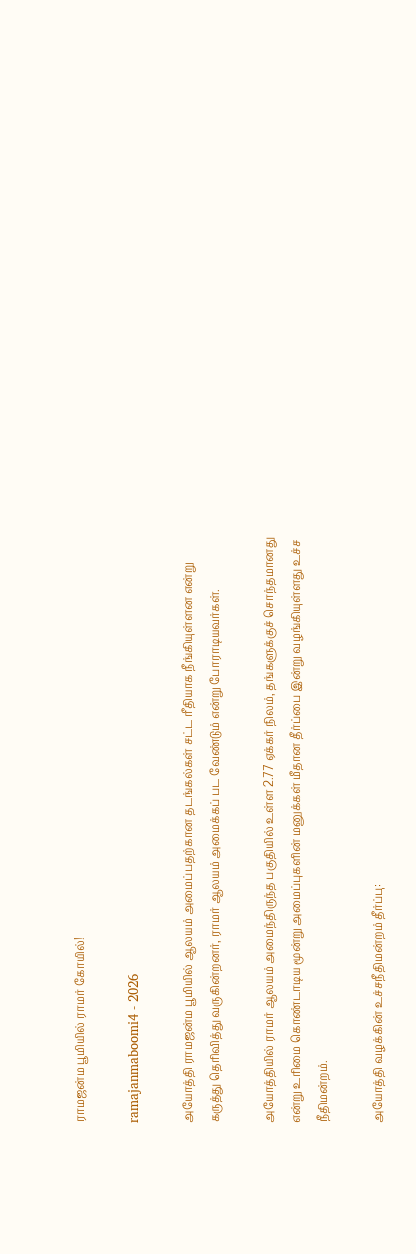ராமஜன்ம பூமியில் ராமர் கோயில்!

ramajanmaboomi4 - 2026

அயோத்தி ராமஜன்ம பூமியில் ஆலயம் அமைப்பதற்கான தடங்கல்கள் சட்ட ரீதியாக நீங்கியுள்ளன என்று கருத்து தெரிவித்து வருகின்றனர், ராமர் ஆலயம் அமைக்கப் பட வேண்டும் என்று போராடியவர்கள்.

அயோத்தியில் ராமர் ஆலயம் அமைந்திருந்த பகுதியில் உள்ள 2.77 ஏக்கர் நிலம், தங்களுக்குச் சொந்தமானது என்று உரிமை கொண்டாடிய மூன்று அமைப்புகளின் மனுக்கள் மீதான தீர்ப்பை இன்று வழங்கியுள்ளது உச்ச நீதிமன்றம்.

அயோத்தி வழக்கின் உச்சநீதிமன்றம் தீர்ப்பு: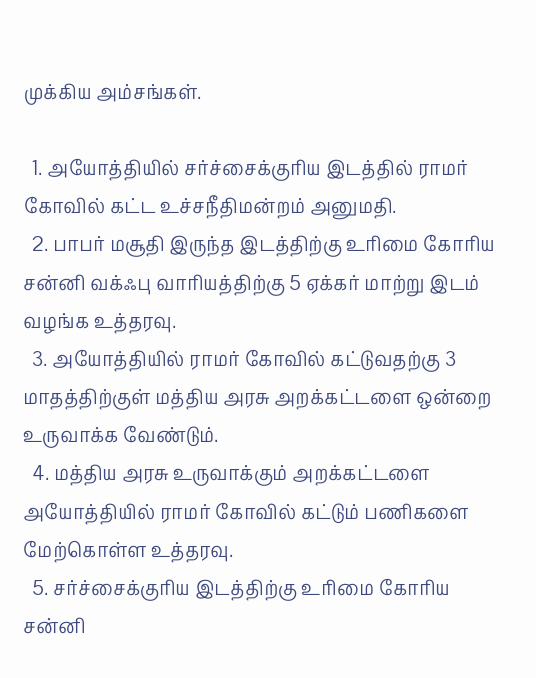முக்கிய அம்சங்கள்.

  1. அயோத்தியில் சர்ச்சைக்குரிய இடத்தில் ராமர் கோவில் கட்ட உச்சநீதிமன்றம் அனுமதி.
  2. பாபர் மசூதி இருந்த இடத்திற்கு உரிமை கோரிய சன்னி வக்ஃபு வாரியத்திற்கு 5 ஏக்கர் மாற்று இடம் வழங்க உத்தரவு.
  3. அயோத்தியில் ராமர் கோவில் கட்டுவதற்கு 3 மாதத்திற்குள் மத்திய அரசு அறக்கட்டளை ஒன்றை உருவாக்க வேண்டும்.
  4. மத்திய அரசு உருவாக்கும் அறக்கட்டளை அயோத்தியில் ராமர் கோவில் கட்டும் பணிகளை மேற்கொள்ள உத்தரவு.
  5. சர்ச்சைக்குரிய இடத்திற்கு உரிமை கோரிய சன்னி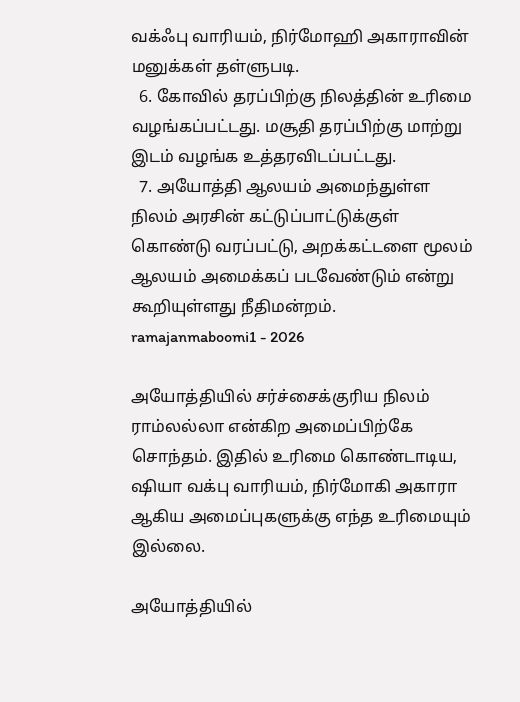வக்ஃபு வாரியம், நிர்மோஹி அகாராவின் மனுக்கள் தள்ளுபடி.
  6. கோவில் தரப்பிற்கு நிலத்தின் உரிமை வழங்கப்பட்டது. மசூதி தரப்பிற்கு மாற்று இடம் வழங்க உத்தரவிடப்பட்டது.
  7. அயோத்தி ஆலயம் அமைந்துள்ள நிலம் அரசின் கட்டுப்பாட்டுக்குள் கொண்டு வரப்பட்டு, அறக்கட்டளை மூலம் ஆலயம் அமைக்கப் படவேண்டும் என்று கூறியுள்ளது நீதிமன்றம்.
ramajanmaboomi1 - 2026

அயோத்தியில் சர்ச்சைக்குரிய நிலம் ராம்லல்லா என்கிற அமைப்பிற்கே சொந்தம். இதில் உரிமை கொண்டாடிய, ஷியா வக்பு வாரியம், நிர்மோகி அகாரா ஆகிய அமைப்புகளுக்கு எந்த உரிமையும் இல்லை.

அயோத்தியில்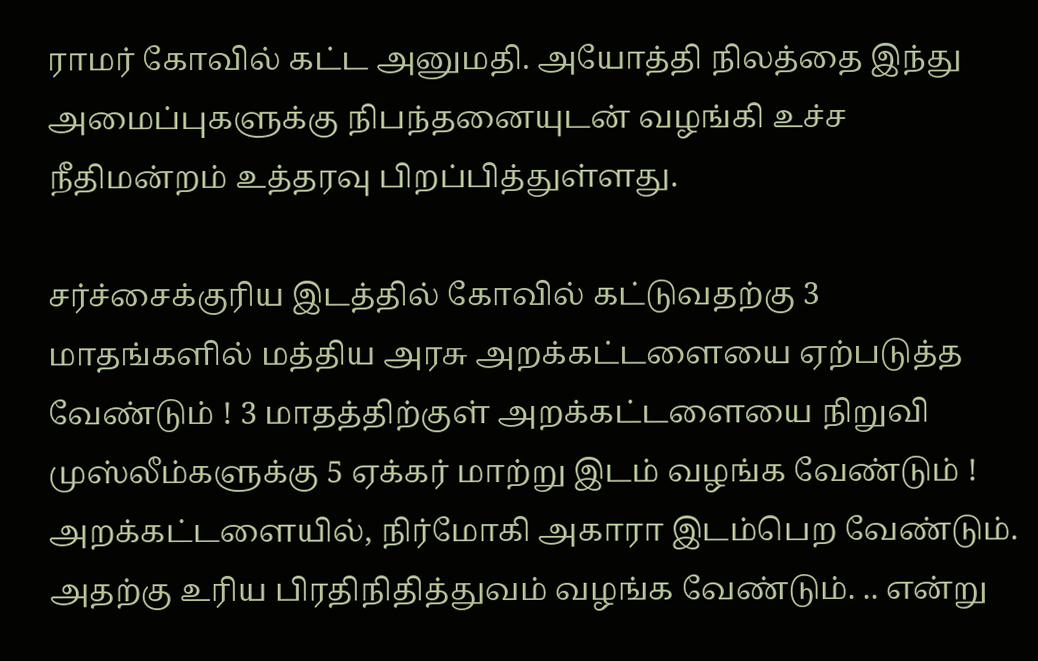ராமர் கோவில் கட்ட அனுமதி. அயோத்தி நிலத்தை இந்து அமைப்புகளுக்கு நிபந்தனையுடன் வழங்கி உச்ச நீதிமன்றம் உத்தரவு பிறப்பித்துள்ளது.

சர்ச்சைக்குரிய இடத்தில் கோவில் கட்டுவதற்கு 3 மாதங்களில் மத்திய அரசு அறக்கட்டளையை ஏற்படுத்த வேண்டும் ! 3 மாதத்திற்குள் அறக்கட்டளையை நிறுவி முஸ்லீம்களுக்கு 5 ஏக்கர் மாற்று இடம் வழங்க வேண்டும் ! அறக்கட்டளையில், நிர்மோகி அகாரா இடம்பெற வேண்டும். அதற்கு உரிய பிரதிநிதித்துவம் வழங்க வேண்டும். .. என்று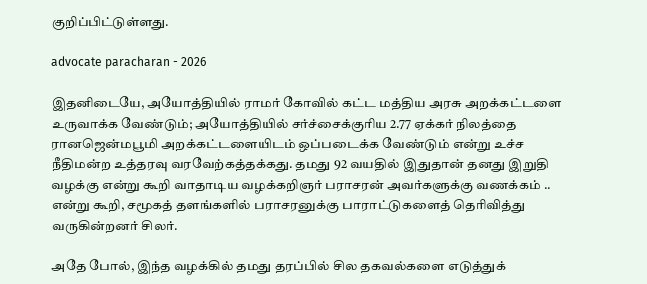குறிப்பிட்டுள்ளது.

advocate paracharan - 2026

இதனிடையே, அயோத்தியில் ராமர் கோவில் கட்ட மத்திய அரசு அறக்கட்டளை உருவாக்க வேண்டும்; அயோத்தியில் சர்ச்சைக்குரிய 2.77 ஏக்கர் நிலத்தை ரானஜென்மபூமி அறக்கட்டளையிடம் ஒப்படைக்க வேண்டும் என்று உச்ச நீதிமன்ற உத்தரவு வரவேற்கத்தக்கது. தமது 92 வயதில் இதுதான் தனது இறுதி வழக்கு என்று கூறி வாதாடிய வழக்கறிஞர் பராசரன் அவர்களுக்கு வணக்கம் .. என்று கூறி, சமூகத் தளங்களில் பராசரனுக்கு பாராட்டுகளைத் தெரிவித்து வருகின்றனர் சிலர்.

அதே போல், இந்த வழக்கில் தமது தரப்பில் சில தகவல்களை எடுத்துக்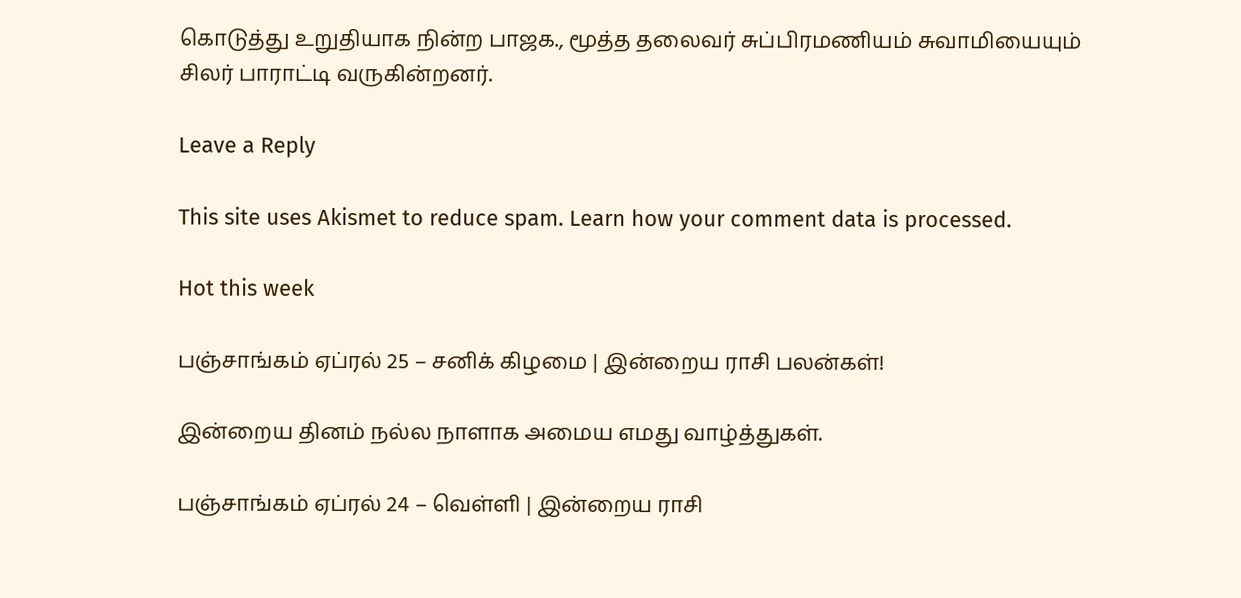கொடுத்து உறுதியாக நின்ற பாஜக., மூத்த தலைவர் சுப்பிரமணியம் சுவாமியையும் சிலர் பாராட்டி வருகின்றனர்.

Leave a Reply

This site uses Akismet to reduce spam. Learn how your comment data is processed.

Hot this week

பஞ்சாங்கம் ஏப்ரல் 25 – சனிக் கிழமை | இன்றைய ராசி பலன்கள்!

இன்றைய தினம் நல்ல நாளாக அமைய எமது வாழ்த்துகள்.

பஞ்சாங்கம் ஏப்ரல் 24 – வெள்ளி | இன்றைய ராசி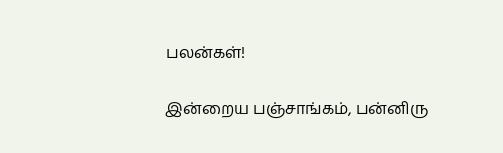பலன்கள்!

இன்றைய பஞ்சாங்கம், பன்னிரு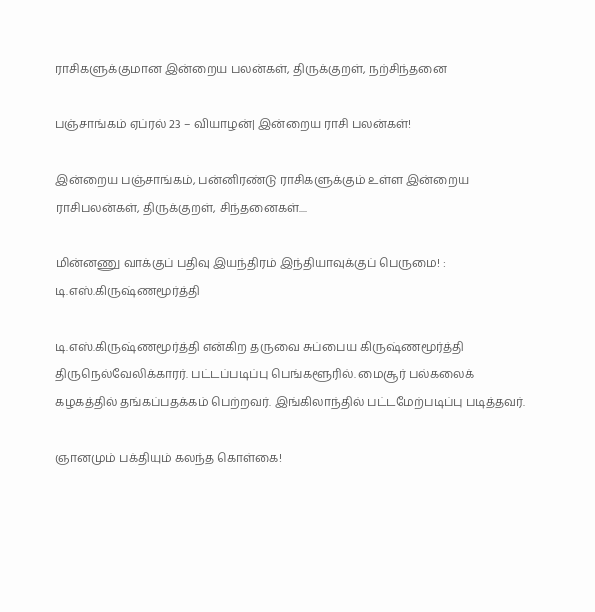ராசிகளுக்குமான இன்றைய பலன்கள், திருக்குறள், நற்சிந்தனை

பஞ்சாங்கம் ஏப்ரல் 23 – வியாழன்| இன்றைய ராசி பலன்கள்!

இன்றைய பஞ்சாங்கம், பன்னிரண்டு ராசிகளுக்கும் உள்ள இன்றைய ராசிபலன்கள், திருக்குறள், சிந்தனைகள்....

மின்னணு வாக்குப் பதிவு இயந்திரம் இந்தியாவுக்குப் பெருமை! : டி.எஸ்.கிருஷ்ணமூர்த்தி

டி.எஸ்.கிருஷ்ணமூர்த்தி என்கிற தருவை சுப்பைய கிருஷ்ணமூர்த்தி திருநெல்வேலிக்காரர். பட்டப்படிப்பு பெங்களூரில். மைசூர் பல்கலைக் கழகத்தில் தங்கப்பதக்கம் பெற்றவர். இங்கிலாந்தில் பட்டமேற்படிப்பு படித்தவர்.

ஞானமும் பக்தியும் கலந்த கொள்கை!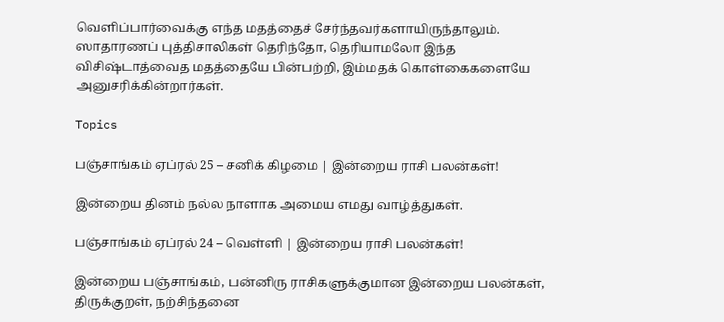வெளிப்பார்வைக்கு எந்த மதத்தைச் சேர்ந்தவர்களாயிருந்தாலும். ஸாதாரணப் புத்திசாலிகள் தெரிந்தோ, தெரியாமலோ இந்த விசிஷ்டாத்வைத மதத்தையே பின்பற்றி, இம்மதக் கொள்கைகளையே அனுசரிக்கின்றார்கள்.

Topics

பஞ்சாங்கம் ஏப்ரல் 25 – சனிக் கிழமை | இன்றைய ராசி பலன்கள்!

இன்றைய தினம் நல்ல நாளாக அமைய எமது வாழ்த்துகள்.

பஞ்சாங்கம் ஏப்ரல் 24 – வெள்ளி | இன்றைய ராசி பலன்கள்!

இன்றைய பஞ்சாங்கம், பன்னிரு ராசிகளுக்குமான இன்றைய பலன்கள், திருக்குறள், நற்சிந்தனை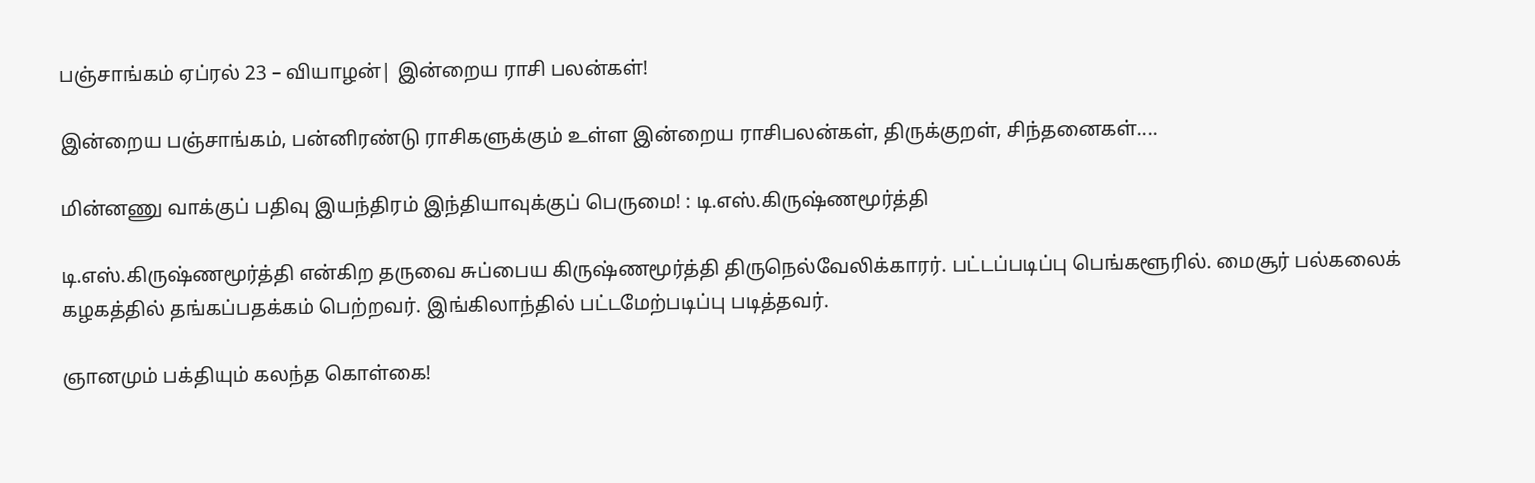பஞ்சாங்கம் ஏப்ரல் 23 – வியாழன்| இன்றைய ராசி பலன்கள்!

இன்றைய பஞ்சாங்கம், பன்னிரண்டு ராசிகளுக்கும் உள்ள இன்றைய ராசிபலன்கள், திருக்குறள், சிந்தனைகள்....

மின்னணு வாக்குப் பதிவு இயந்திரம் இந்தியாவுக்குப் பெருமை! : டி.எஸ்.கிருஷ்ணமூர்த்தி

டி.எஸ்.கிருஷ்ணமூர்த்தி என்கிற தருவை சுப்பைய கிருஷ்ணமூர்த்தி திருநெல்வேலிக்காரர். பட்டப்படிப்பு பெங்களூரில். மைசூர் பல்கலைக் கழகத்தில் தங்கப்பதக்கம் பெற்றவர். இங்கிலாந்தில் பட்டமேற்படிப்பு படித்தவர்.

ஞானமும் பக்தியும் கலந்த கொள்கை!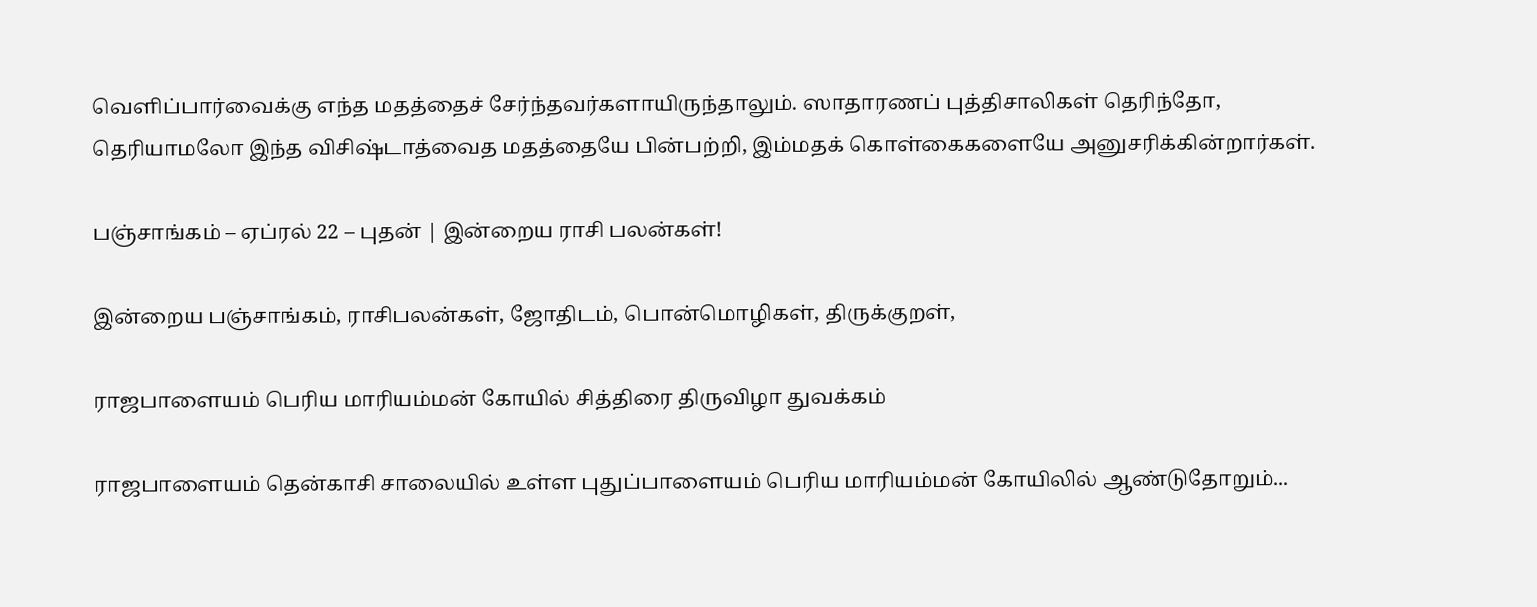வெளிப்பார்வைக்கு எந்த மதத்தைச் சேர்ந்தவர்களாயிருந்தாலும். ஸாதாரணப் புத்திசாலிகள் தெரிந்தோ, தெரியாமலோ இந்த விசிஷ்டாத்வைத மதத்தையே பின்பற்றி, இம்மதக் கொள்கைகளையே அனுசரிக்கின்றார்கள்.

பஞ்சாங்கம் – ஏப்ரல் 22 – புதன் | இன்றைய ராசி பலன்கள்!

இன்றைய பஞ்சாங்கம், ராசிபலன்கள், ஜோதிடம், பொன்மொழிகள், திருக்குறள்,

ராஜபாளையம் பெரிய மாரியம்மன் கோயில் சித்திரை திருவிழா துவக்கம்

ராஜபாளையம் தென்காசி சாலையில் உள்ள புதுப்பாளையம் பெரிய மாரியம்மன் கோயிலில் ஆண்டுதோறும்...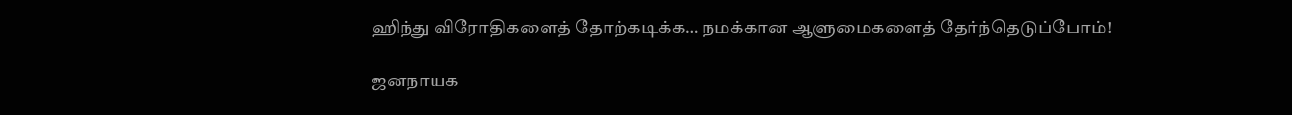ஹிந்து விரோதிகளைத் தோற்கடிக்க… நமக்கான ஆளுமைகளைத் தேர்ந்தெடுப்போம்!

ஜனநாயக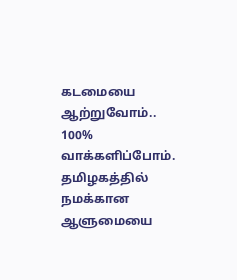கடமையை ஆற்றுவோம்.. 100% வாக்களிப்போம். தமிழகத்தில் நமக்கான ஆளுமையை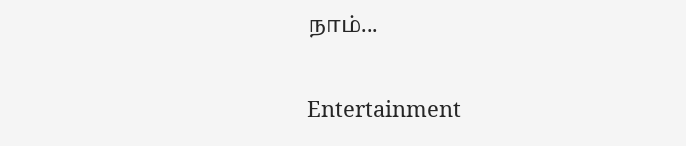நாம்...

Entertainment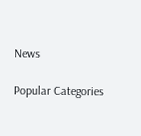News

Popular Categories